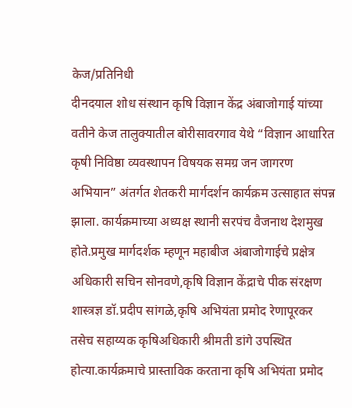केज/प्रतिनिधी
दीनदयाल शोध संस्थान कृषि विज्ञान केंद्र अंबाजोगाई यांच्या वतीने केज तालुक्यातील बोरीसावरगाव येथे “विज्ञान आधारित कृषी निविष्ठा व्यवस्थापन विषयक समग्र जन जागरण अभियान” अंतर्गत शेतकरी मार्गदर्शन कार्यक्रम उत्साहात संपन्न झाला. कार्यक्रमाच्या अध्यक्ष स्थानी सरपंच वैजनाथ देशमुख होते.प्रमुख मार्गदर्शक म्हणून महाबीज अंबाजोगाईचे प्रक्षेत्र अधिकारी सचिन सोनवणे,कृषि विज्ञान केंद्राचे पीक संरक्षण शास्त्रज्ञ डॉ.प्रदीप सांगळे,कृषि अभियंता प्रमोद रेणापूरकर तसेच सहाय्यक कृषिअधिकारी श्रीमती डांगे उपस्थित होत्या.कार्यक्रमाचे प्रास्ताविक करताना कृषि अभियंता प्रमोद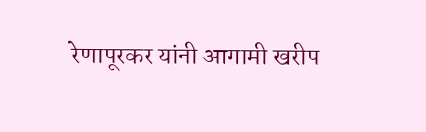रेणापूरकर यांनी आगामी खरीप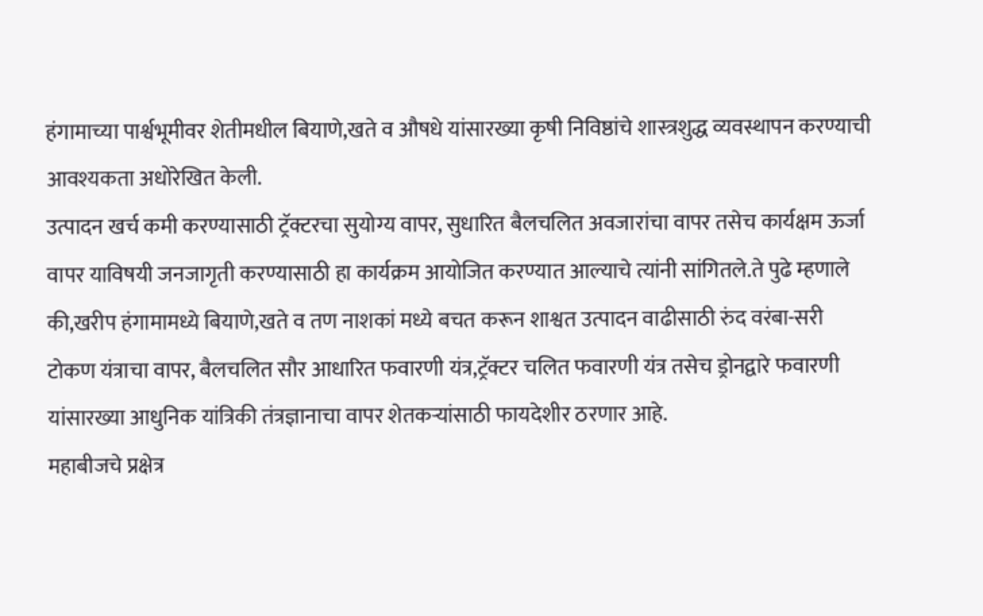हंगामाच्या पार्श्वभूमीवर शेतीमधील बियाणे,खते व औषधे यांसारख्या कृषी निविष्ठांचे शास्त्रशुद्ध व्यवस्थापन करण्याची आवश्यकता अधोरेखित केली.
उत्पादन खर्च कमी करण्यासाठी ट्रॅक्टरचा सुयोग्य वापर, सुधारित बैलचलित अवजारांचा वापर तसेच कार्यक्षम ऊर्जा वापर याविषयी जनजागृती करण्यासाठी हा कार्यक्रम आयोजित करण्यात आल्याचे त्यांनी सांगितले.ते पुढे म्हणाले की,खरीप हंगामामध्ये बियाणे,खते व तण नाशकां मध्ये बचत करून शाश्वत उत्पादन वाढीसाठी रुंद वरंबा-सरी टोकण यंत्राचा वापर, बैलचलित सौर आधारित फवारणी यंत्र,ट्रॅक्टर चलित फवारणी यंत्र तसेच ड्रोनद्वारे फवारणी यांसारख्या आधुनिक यांत्रिकी तंत्रज्ञानाचा वापर शेतकऱ्यांसाठी फायदेशीर ठरणार आहे.
महाबीजचे प्रक्षेत्र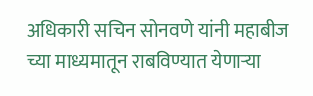अधिकारी सचिन सोनवणे यांनी महाबीज च्या माध्यमातून राबविण्यात येणाऱ्या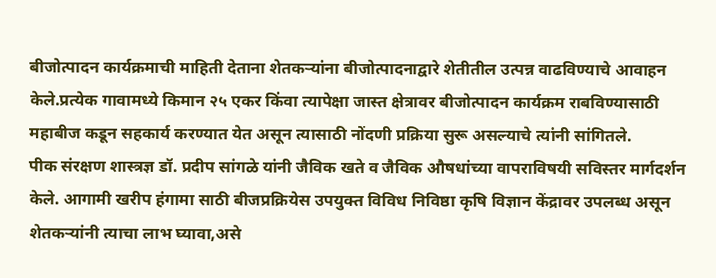बीजोत्पादन कार्यक्रमाची माहिती देताना शेतकऱ्यांना बीजोत्पादनाद्वारे शेतीतील उत्पन्न वाढविण्याचे आवाहन केले.प्रत्येक गावामध्ये किमान २५ एकर किंवा त्यापेक्षा जास्त क्षेत्रावर बीजोत्पादन कार्यक्रम राबविण्यासाठी महाबीज कडून सहकार्य करण्यात येत असून त्यासाठी नोंदणी प्रक्रिया सुरू असल्याचे त्यांनी सांगितले.
पीक संरक्षण शास्त्रज्ञ डॉ. प्रदीप सांगळे यांनी जैविक खते व जैविक औषधांच्या वापराविषयी सविस्तर मार्गदर्शन केले. आगामी खरीप हंगामा साठी बीजप्रक्रियेस उपयुक्त विविध निविष्ठा कृषि विज्ञान केंद्रावर उपलब्ध असून शेतकऱ्यांनी त्याचा लाभ घ्यावा,असे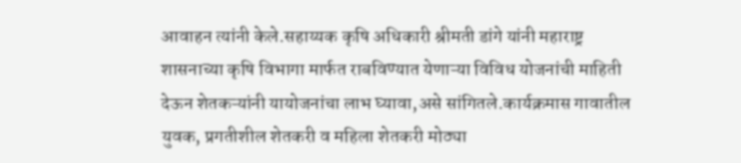आवाहन त्यांनी केले.सहाय्यक कृषि अधिकारी श्रीमती डांगे यांनी महाराष्ट्र शासनाच्या कृषि विभागा मार्फत राबविण्यात येणाऱ्या विविध योजनांची माहिती देऊन शेतकऱ्यांनी यायोजनांचा लाभ घ्यावा,असे सांगितले.कार्यक्रमास गावातील युवक, प्रगतीशील शेतकरी व महिला शेतकरी मोठ्या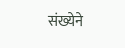संख्येने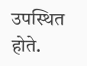उपस्थित होते.